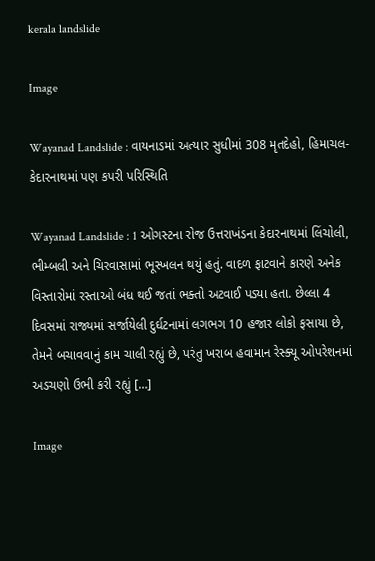kerala landslide

Image

Wayanad Landslide : વાયનાડમાં અત્યાર સુધીમાં 308 મૃતદેહો, હિમાચલ-કેદારનાથમાં પણ કપરી પરિસ્થિતિ

Wayanad Landslide : 1 ઓગસ્ટના રોજ ઉત્તરાખંડના કેદારનાથમાં લિંચોલી, ભીમ્બલી અને ચિરવાસામાં ભૂસ્ખલન થયું હતું. વાદળ ફાટવાને કારણે અનેક વિસ્તારોમાં રસ્તાઓ બંધ થઈ જતાં ભક્તો અટવાઈ પડ્યા હતા. છેલ્લા 4 દિવસમાં રાજ્યમાં સર્જાયેલી દુર્ઘટનામાં લગભગ 10 હજાર લોકો ફસાયા છે, તેમને બચાવવાનું કામ ચાલી રહ્યું છે, પરંતુ ખરાબ હવામાન રેસ્ક્યૂ ઓપરેશનમાં અડચણો ઉભી કરી રહ્યું […]

Image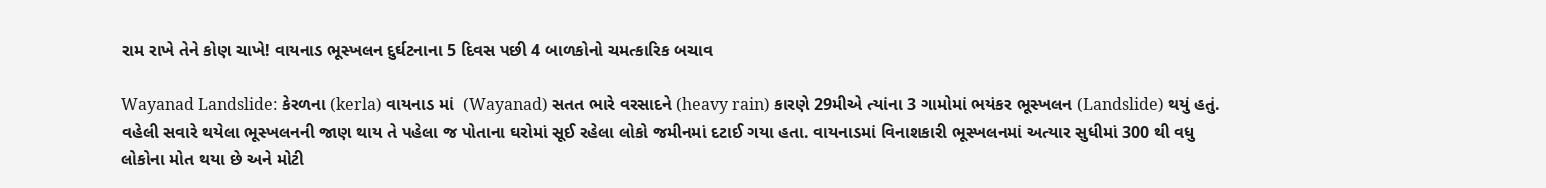રામ રાખે તેને કોણ ચાખે! વાયનાડ ભૂસ્ખલન દુર્ઘટનાના 5 દિવસ પછી 4 બાળકોનો ચમત્કારિક બચાવ

Wayanad Landslide: કેરળના (kerla) વાયનાડ માં  (Wayanad) સતત ભારે વરસાદને (heavy rain) કારણે 29મીએ ત્યાંના 3 ગામોમાં ભયંકર ભૂસ્ખલન (Landslide) થયું હતું. વહેલી સવારે થયેલા ભૂસ્ખલનની જાણ થાય તે પહેલા જ પોતાના ઘરોમાં સૂઈ રહેલા લોકો જમીનમાં દટાઈ ગયા હતા. વાયનાડમાં વિનાશકારી ભૂસ્ખલનમાં અત્યાર સુધીમાં 300 થી વધુ લોકોના મોત થયા છે અને મોટી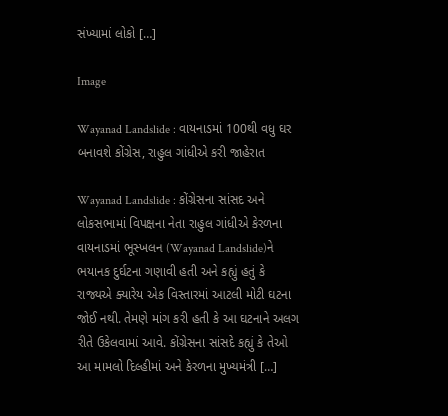સંખ્યામાં લોકો […]

Image

Wayanad Landslide : વાયનાડમાં 100થી વધુ ઘર બનાવશે કોંગ્રેસ, રાહુલ ગાંધીએ કરી જાહેરાત

Wayanad Landslide : કોંગ્રેસના સાંસદ અને લોકસભામાં વિપક્ષના નેતા રાહુલ ગાંધીએ કેરળના વાયનાડમાં ભૂસ્ખલન (Wayanad Landslide)ને ભયાનક દુર્ઘટના ગણાવી હતી અને કહ્યું હતું કે રાજ્યએ ક્યારેય એક વિસ્તારમાં આટલી મોટી ઘટના જોઈ નથી. તેમણે માંગ કરી હતી કે આ ઘટનાને અલગ રીતે ઉકેલવામાં આવે. કોંગ્રેસના સાંસદે કહ્યું કે તેઓ આ મામલો દિલ્હીમાં અને કેરળના મુખ્યમંત્રી […]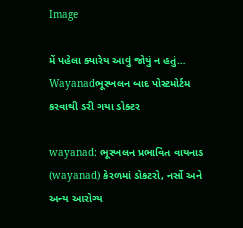Image

મેં પહેલા ક્યારેય આવું જોયું ન હતું… Wayanadભૂસ્ખલન બાદ પોસ્ટમોર્ટમ કરવાથી ડરી ગયા ડોક્ટર

wayanad: ભૂસ્ખલન પ્રભાવિત વાયનાડ (wayanad) કેરળમાં ડોકટરો, નર્સો અને અન્ય આરોગ્ય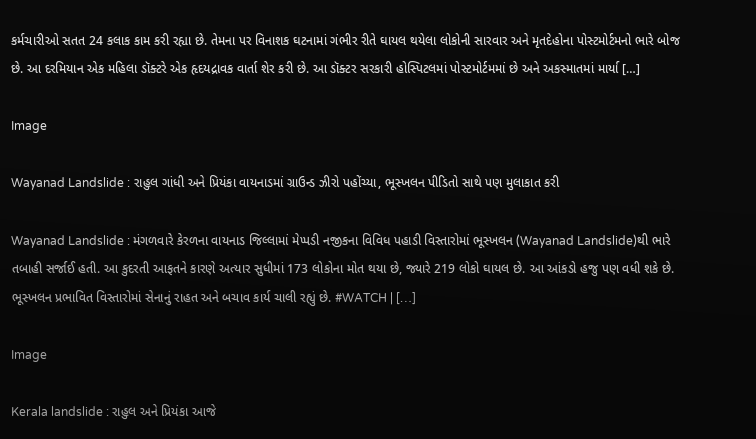કર્મચારીઓ સતત 24 કલાક કામ કરી રહ્યા છે. તેમના પર વિનાશક ઘટનામાં ગંભીર રીતે ઘાયલ થયેલા લોકોની સારવાર અને મૃતદેહોના પોસ્ટમોર્ટમનો ભારે બોજ છે. આ દરમિયાન એક મહિલા ડૉક્ટરે એક હૃદયદ્રાવક વાર્તા શેર કરી છે. આ ડૉક્ટર સરકારી હોસ્પિટલમાં પોસ્ટમોર્ટમમાં છે અને અકસ્માતમાં માર્યા […]

Image

Wayanad Landslide : રાહુલ ગાંધી અને પ્રિયંકા વાયનાડમાં ગ્રાઉન્ડ ઝીરો પહોંચ્યા, ભૂસ્ખલન પીડિતો સાથે પણ મુલાકાત કરી

Wayanad Landslide : મંગળવારે કેરળના વાયનાડ જિલ્લામાં મેપ્પડી નજીકના વિવિધ પહાડી વિસ્તારોમાં ભૂસ્ખલન (Wayanad Landslide)થી ભારે તબાહી સર્જાઈ હતી. આ કુદરતી આફતને કારણે અત્યાર સુધીમાં 173 લોકોના મોત થયા છે, જ્યારે 219 લોકો ઘાયલ છે. આ આંકડો હજુ પણ વધી શકે છે. ભૂસ્ખલન પ્રભાવિત વિસ્તારોમાં સેનાનું રાહત અને બચાવ કાર્ય ચાલી રહ્યું છે. #WATCH | […]

Image

Kerala landslide : રાહુલ અને પ્રિયંકા આજે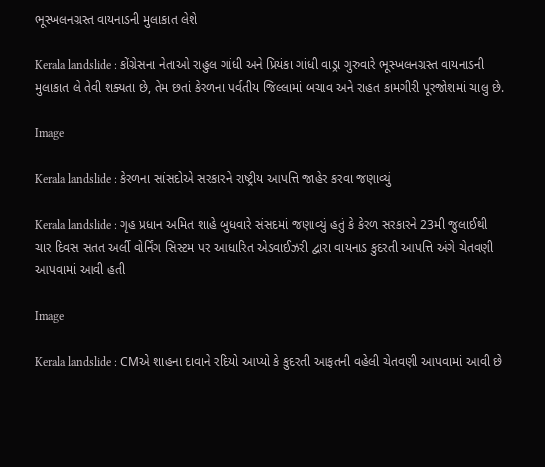ભૂસ્ખલનગ્રસ્ત વાયનાડની મુલાકાત લેશે

Kerala landslide : કોંગ્રેસના નેતાઓ રાહુલ ગાંધી અને પ્રિયંકા ગાંધી વાડ્રા ગુરુવારે ભૂસ્ખલનગ્રસ્ત વાયનાડની મુલાકાત લે તેવી શક્યતા છે, તેમ છતાં કેરળના પર્વતીય જિલ્લામાં બચાવ અને રાહત કામગીરી પૂરજોશમાં ચાલુ છે.

Image

Kerala landslide : કેરળના સાંસદોએ સરકારને રાષ્ટ્રીય આપત્તિ જાહેર કરવા જણાવ્યું

Kerala landslide : ગૃહ પ્રધાન અમિત શાહે બુધવારે સંસદમાં જણાવ્યું હતું કે કેરળ સરકારને 23મી જુલાઈથી ચાર દિવસ સતત અર્લી વોર્નિંગ સિસ્ટમ પર આધારિત એડવાઈઝરી દ્વારા વાયનાડ કુદરતી આપત્તિ અંગે ચેતવણી આપવામાં આવી હતી

Image

Kerala landslide : CMએ શાહના દાવાને રદિયો આપ્યો કે કુદરતી આફતની વહેલી ચેતવણી આપવામાં આવી છે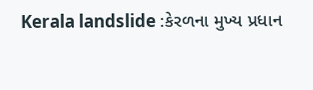Kerala landslide :કેરળના મુખ્ય પ્રધાન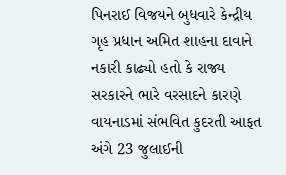પિનરાઈ વિજયને બુધવારે કેન્દ્રીય ગૃહ પ્રધાન અમિત શાહના દાવાને નકારી કાઢ્યો હતો કે રાજ્ય સરકારને ભારે વરસાદને કારણે વાયનાડમાં સંભવિત કુદરતી આફત અંગે 23 જુલાઈની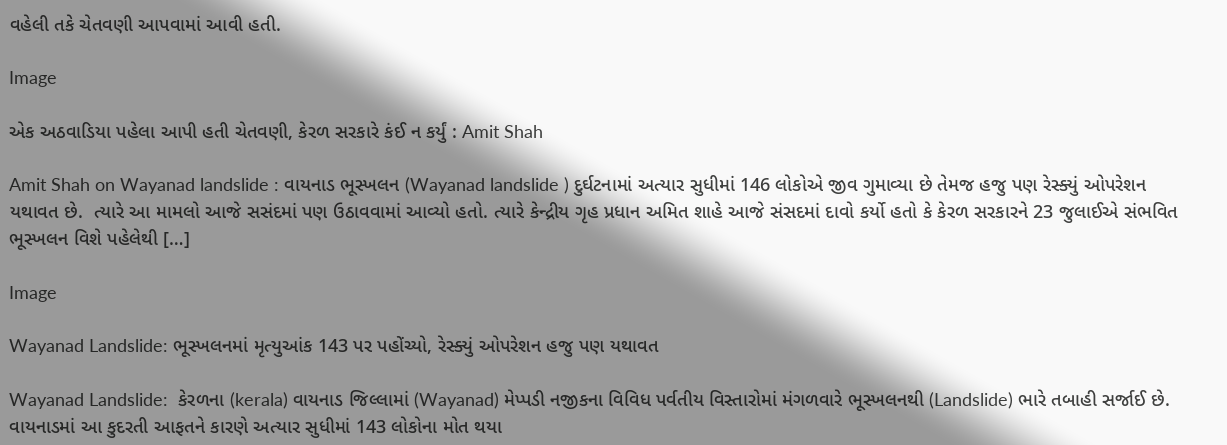વહેલી તકે ચેતવણી આપવામાં આવી હતી.

Image

એક અઠવાડિયા પહેલા આપી હતી ચેતવણી, કેરળ સરકારે કંઈ ન કર્યું : Amit Shah

Amit Shah on Wayanad landslide : વાયનાડ ભૂસ્ખલન (Wayanad landslide ) દુર્ઘટનામાં અત્યાર સુધીમાં 146 લોકોએ જીવ ગુમાવ્યા છે તેમજ હજુ પણ રેસ્ક્યું ઓપરેશન યથાવત છે.  ત્યારે આ મામલો આજે સસંદમાં પણ ઉઠાવવામાં આવ્યો હતો. ત્યારે કેન્દ્રીય ગૃહ પ્રધાન અમિત શાહે આજે સંસદમાં દાવો કર્યો હતો કે કેરળ સરકારને 23 જુલાઈએ સંભવિત ભૂસ્ખલન વિશે પહેલેથી […]

Image

Wayanad Landslide: ભૂસ્ખલનમાં મૃત્યુઆંક 143 પર પહોંચ્યો, રેસ્ક્યું ઓપરેશન હજુ પણ યથાવત

Wayanad Landslide:  કેરળના (kerala) વાયનાડ જિલ્લામાં (Wayanad) મેપ્પડી નજીકના વિવિધ પર્વતીય વિસ્તારોમાં મંગળવારે ભૂસ્ખલનથી (Landslide) ભારે તબાહી સર્જાઈ છે. વાયનાડમાં આ કુદરતી આફતને કારણે અત્યાર સુધીમાં 143 લોકોના મોત થયા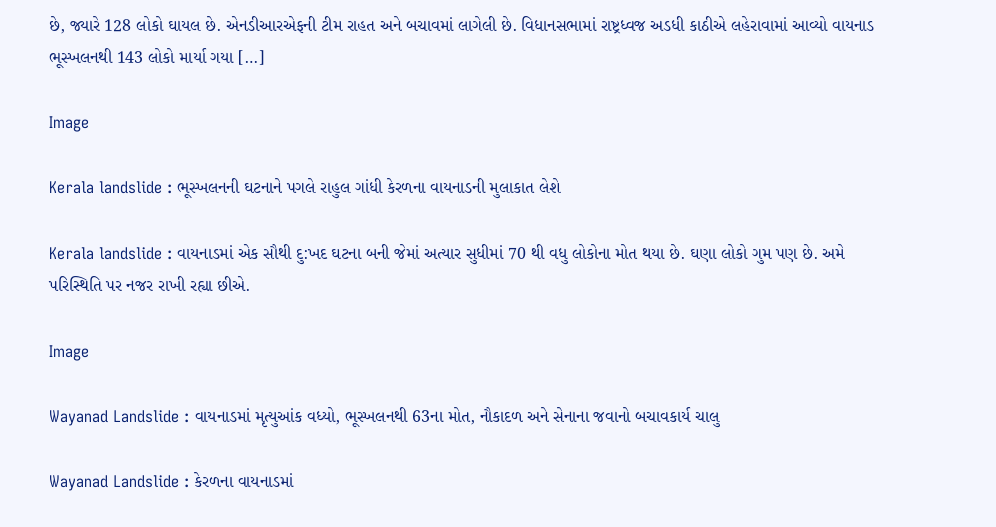છે, જ્યારે 128 લોકો ઘાયલ છે. એનડીઆરએફની ટીમ રાહત અને બચાવમાં લાગેલી છે. વિધાનસભામાં રાષ્ટ્રધ્વજ અડધી કાઠીએ લહેરાવામાં આવ્યો વાયનાડ ભૂસ્ખલનથી 143 લોકો માર્યા ગયા […]

Image

Kerala landslide : ભૂસ્ખલનની ઘટનાને પગલે રાહુલ ગાંધી કેરળના વાયનાડની મુલાકાત લેશે

Kerala landslide : વાયનાડમાં એક સૌથી દુ:ખદ ઘટના બની જેમાં અત્યાર સુધીમાં 70 થી વધુ લોકોના મોત થયા છે. ઘણા લોકો ગુમ પણ છે. અમે પરિસ્થિતિ પર નજર રાખી રહ્યા છીએ.

Image

Wayanad Landslide : વાયનાડમાં મૃત્યુઆંક વધ્યો, ભૂસ્ખલનથી 63ના મોત, નૌકાદળ અને સેનાના જવાનો બચાવકાર્ય ચાલુ

Wayanad Landslide : કેરળના વાયનાડમાં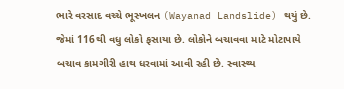ભારે વરસાદ વચ્ચે ભૂસ્ખલન (Wayanad Landslide) થયું છે. જેમાં 116થી વધુ લોકો ફસાયા છે. લોકોને બચાવવા માટે મોટાપાયે બચાવ કામગીરી હાથ ધરવામાં આવી રહી છે. સ્વાસ્થ્ય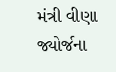મંત્રી વીણા જ્યોર્જના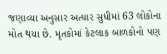જણાવ્યા અનુસાર અત્યાર સુધીમાં 63 લોકોના મોત થયા છે. મૃતકોમાં કેટલાક બાળકોનો પણ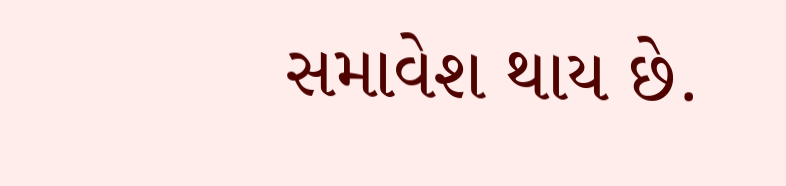સમાવેશ થાય છે.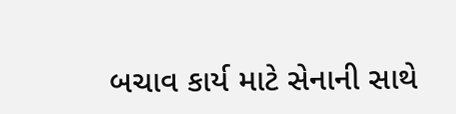બચાવ કાર્ય માટે સેનાની સાથે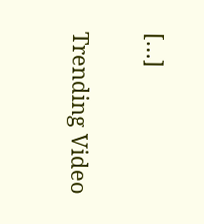[…]

Trending Video